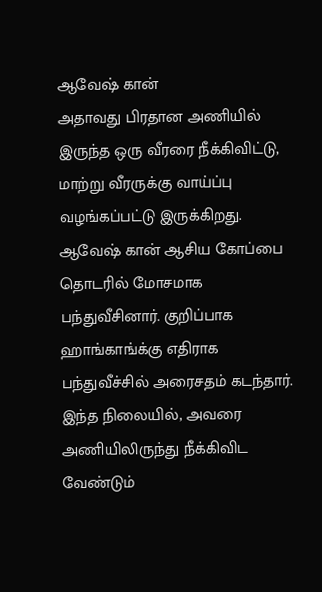ஆவேஷ் கான்
அதாவது பிரதான அணியில் இருந்த ஒரு வீரரை நீக்கிவிட்டு, மாற்று வீரருக்கு வாய்ப்பு வழங்கப்பட்டு இருக்கிறது. ஆவேஷ் கான் ஆசிய கோப்பை தொடரில் மோசமாக பந்துவீசினார். குறிப்பாக ஹாங்காங்க்கு எதிராக பந்துவீச்சில் அரைசதம் கடந்தார். இந்த நிலையில், அவரை அணியிலிருந்து நீக்கிவிட வேண்டும்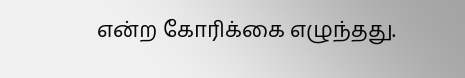என்ற கோரிக்கை எழுந்தது.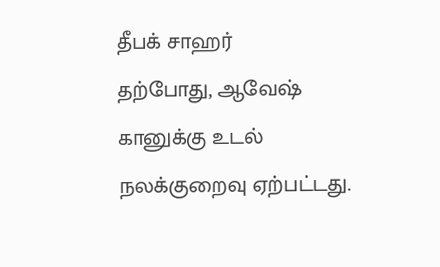தீபக் சாஹர்
தற்போது, ஆவேஷ் கானுக்கு உடல் நலக்குறைவு ஏற்பட்டது.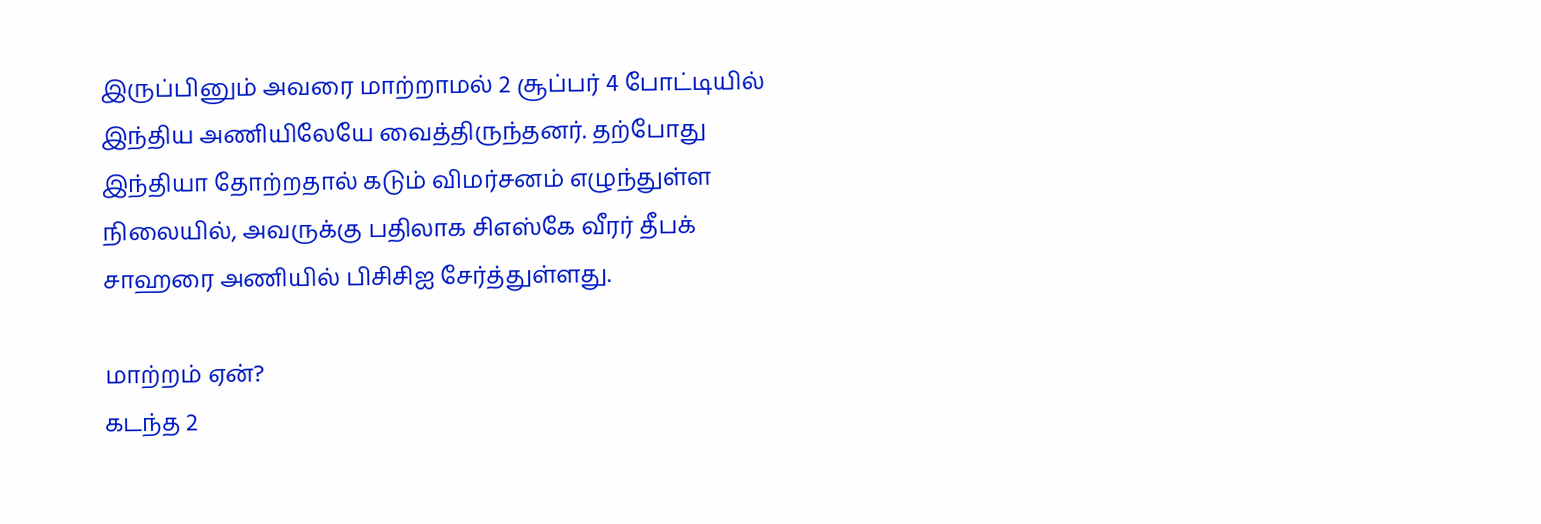இருப்பினும் அவரை மாற்றாமல் 2 சூப்பர் 4 போட்டியில் இந்திய அணியிலேயே வைத்திருந்தனர். தற்போது இந்தியா தோற்றதால் கடும் விமர்சனம் எழுந்துள்ள நிலையில், அவருக்கு பதிலாக சிஎஸ்கே வீரர் தீபக் சாஹரை அணியில் பிசிசிஐ சேர்த்துள்ளது.

மாற்றம் ஏன்?
கடந்த 2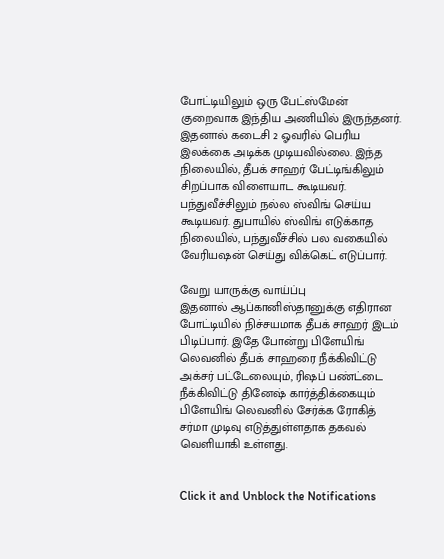போட்டியிலும் ஒரு பேட்ஸ்மேன் குறைவாக இந்திய அணியில் இருந்தனர். இதனால் கடைசி 2 ஓவரில் பெரிய இலக்கை அடிக்க முடியவில்லை. இந்த நிலையில், தீபக் சாஹர் பேட்டிங்கிலும் சிறப்பாக விளையாட கூடியவர். பந்துவீச்சிலும் நல்ல ஸ்விங் செய்ய கூடியவர். துபாயில் ஸ்விங் எடுக்காத நிலையில், பந்துவீச்சில் பல வகையில் வேரியஷன் செய்து விக்கெட் எடுப்பார்.

வேறு யாருக்கு வாய்ப்பு
இதனால் ஆப்கானிஸ்தானுக்கு எதிரான போட்டியில் நிச்சயமாக தீபக் சாஹர் இடம் பிடிப்பார். இதே போன்று பிளேயிங் லெவனில் தீபக் சாஹரை நீக்கிவிட்டு அக்சர் பட்டேலையும், ரிஷப் பண்ட்டை நீக்கிவிட்டு தினேஷ் கார்த்திக்கையும் பிளேயிங் லெவனில் சேர்க்க ரோகித் சர்மா முடிவு எடுத்துள்ளதாக தகவல் வெளியாகி உள்ளது.


Click it and Unblock the Notifications